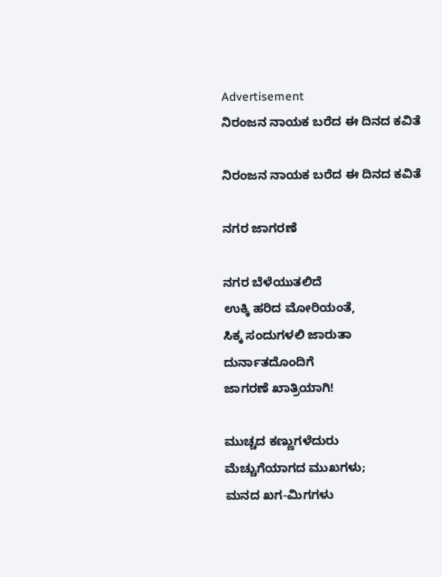Advertisement
ನಿರಂಜನ ನಾಯಕ ಬರೆದ ಈ ದಿನದ ಕವಿತೆ

ನಿರಂಜನ ನಾಯಕ ಬರೆದ ಈ ದಿನದ ಕವಿತೆ

ನಗರ ಜಾಗರಣೆ

ನಗರ ಬೆಳೆಯುತಲಿದೆ
ಉಕ್ಕಿ ಹರಿದ ಮೋರಿಯಂತೆ,
ಸಿಕ್ಕ ಸಂದುಗಳಲಿ ಜಾರುತಾ
ದುರ್ನಾತದೊಂದಿಗೆ
ಜಾಗರಣೆ ಖಾತ್ರಿಯಾಗಿ!

ಮುಚ್ಚದ ಕಣ್ಣುಗಳೆದುರು
ಮೆಚ್ಚುಗೆಯಾಗದ ಮುಖಗಳು;
ಮನದ ಖಗ-ಮಿಗಗಳು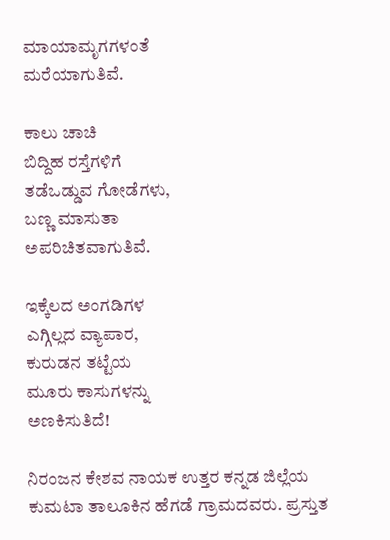ಮಾಯಾಮೃಗಗಳಂತೆ
ಮರೆಯಾಗುತಿವೆ.

ಕಾಲು ಚಾಚಿ
ಬಿದ್ದಿಹ ರಸ್ತೆಗಳಿಗೆ
ತಡೆಒಡ್ಡುವ ಗೋಡೆಗಳು,
ಬಣ್ಣ ಮಾಸುತಾ
ಅಪರಿಚಿತವಾಗುತಿವೆ.

ಇಕ್ಕೆಲದ ಅಂಗಡಿಗಳ
ಎಗ್ಗಿಲ್ಲದ ವ್ಯಾಪಾರ,
ಕುರುಡನ ತಟ್ಟೆಯ
ಮೂರು ಕಾಸುಗಳನ್ನು
ಅಣಕಿಸುತಿದೆ!

ನಿರಂಜನ ಕೇಶವ ನಾಯಕ ಉತ್ತರ ಕನ್ನಡ ಜಿಲ್ಲೆಯ ಕುಮಟಾ ತಾಲೂಕಿನ ಹೆಗಡೆ ಗ್ರಾಮದವರು. ಪ್ರಸ್ತುತ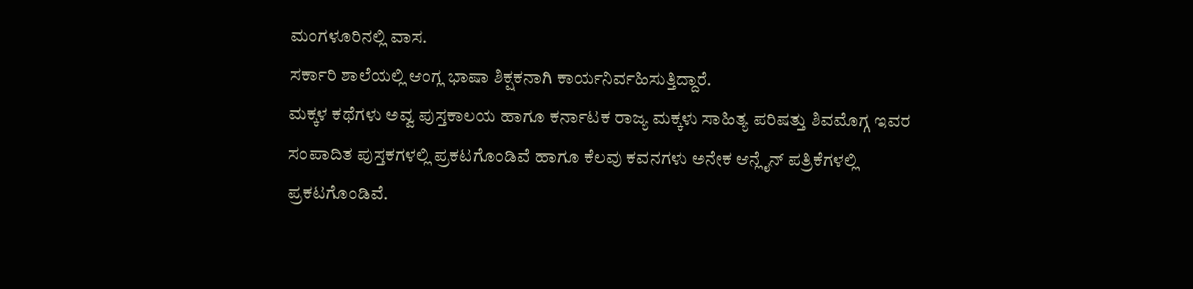ಮಂಗಳೂರಿನಲ್ಲಿ ವಾಸ.
ಸರ್ಕಾರಿ ಶಾಲೆಯಲ್ಲಿ ಆಂಗ್ಲ ಭಾಷಾ ಶಿಕ್ಷಕನಾಗಿ ಕಾರ್ಯನಿರ್ವಹಿಸುತ್ತಿದ್ದಾರೆ.
ಮಕ್ಕಳ ಕಥೆಗಳು ಅವ್ವ ಪುಸ್ತಕಾಲಯ ಹಾಗೂ ಕರ್ನಾಟಕ ರಾಜ್ಯ ಮಕ್ಕಳು ಸಾಹಿತ್ಯ ಪರಿಷತ್ತು ಶಿವಮೊಗ್ಗ ಇವರ ಸಂಪಾದಿತ ಪುಸ್ತಕಗಳಲ್ಲಿ ಪ್ರಕಟಗೊಂಡಿವೆ ಹಾಗೂ ಕೆಲವು ಕವನಗಳು ಅನೇಕ ಆನ್ಲೈನ್ ಪತ್ರಿಕೆಗಳಲ್ಲಿ ಪ್ರಕಟಗೊಂಡಿವೆ.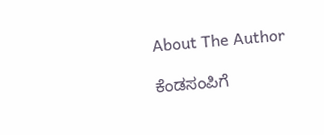About The Author

ಕೆಂಡಸಂಪಿಗೆ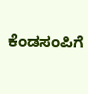ಕೆಂಡಸಂಪಿಗೆ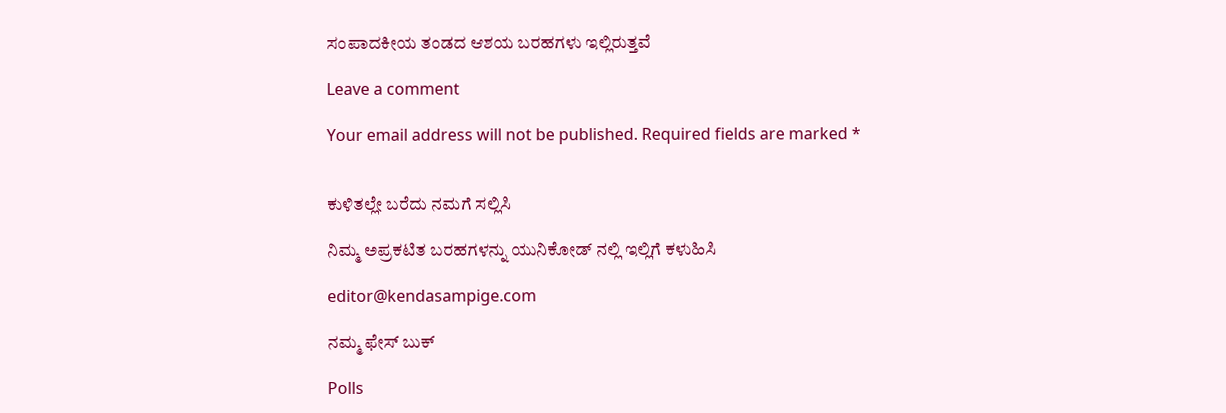ಸಂಪಾದಕೀಯ ತಂಡದ ಆಶಯ ಬರಹಗಳು ಇಲ್ಲಿರುತ್ತವೆ

Leave a comment

Your email address will not be published. Required fields are marked *


ಕುಳಿತಲ್ಲೇ ಬರೆದು ನಮಗೆ ಸಲ್ಲಿಸಿ

ನಿಮ್ಮ ಅಪ್ರಕಟಿತ ಬರಹಗಳನ್ನು ಯುನಿಕೋಡ್ ನಲ್ಲಿ ಇಲ್ಲಿಗೆ ಕಳುಹಿಸಿ

editor@kendasampige.com

ನಮ್ಮ ಫೇಸ್ ಬುಕ್

Polls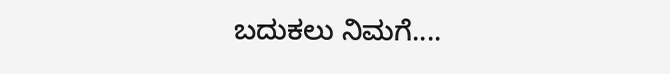ಬದುಕಲು ನಿಮಗೆ....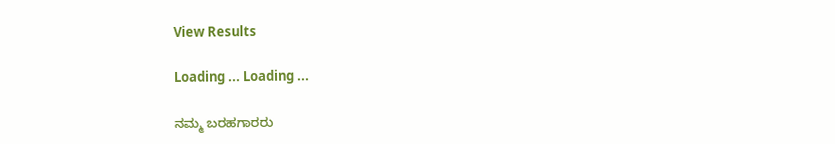View Results

Loading ... Loading ...

ನಮ್ಮ ಬರಹಗಾರರು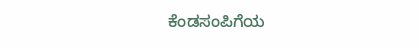ಕೆಂಡಸಂಪಿಗೆಯ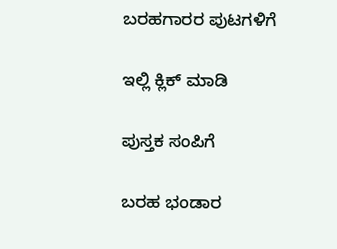ಬರಹಗಾರರ ಪುಟಗಳಿಗೆ

ಇಲ್ಲಿ ಕ್ಲಿಕ್ ಮಾಡಿ

ಪುಸ್ತಕ ಸಂಪಿಗೆ

ಬರಹ ಭಂಡಾರ